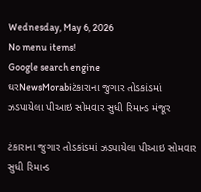Wednesday, May 6, 2026
No menu items!
Google search engine
ઘરNewsMorabiટંકારાના જુગાર તોડકાંડમાં ઝડપાયેલા પીઆઇ સોમવાર સુધી રિમાન્ડ મંજૂર

ટંકારાના જુગાર તોડકાંડમાં ઝડપાયેલા પીઆઇ સોમવાર સુધી રિમાન્ડ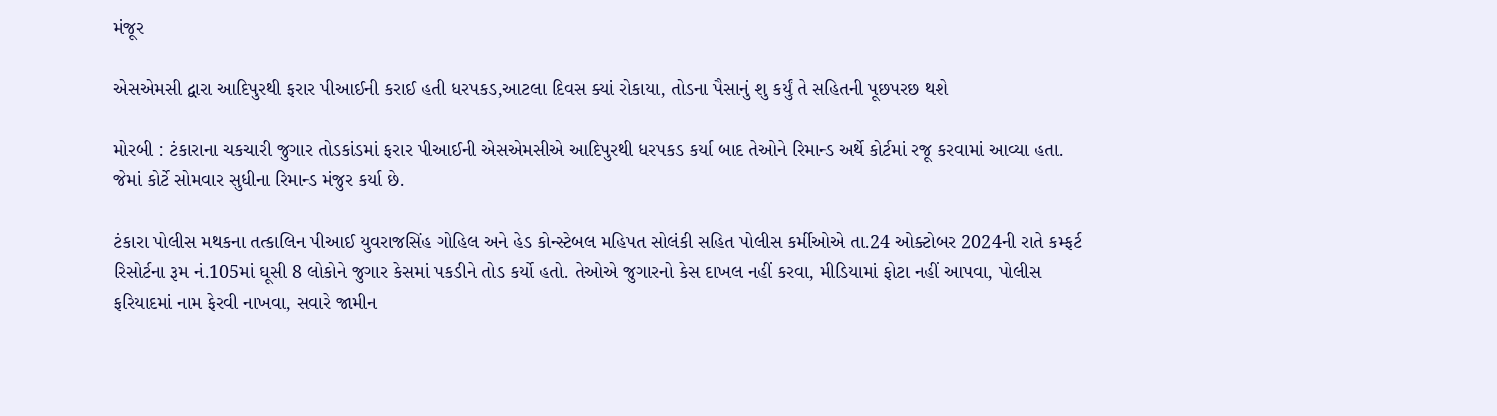મંજૂર

એસએમસી દ્વારા આદિપુરથી ફરાર પીઆઈની કરાઈ હતી ધરપકડ,આટલા દિવસ ક્યાં રોકાયા, તોડના પૈસાનું શુ કર્યું તે સહિતની પૂછપરછ થશે

મોરબી : ટંકારાના ચકચારી જુગાર તોડકાંડમાં ફરાર પીઆઈની એસએમસીએ આદિપુરથી ધરપકડ કર્યા બાદ તેઓને રિમાન્ડ અર્થે કોર્ટમાં રજૂ કરવામાં આવ્યા હતા. જેમાં કોર્ટે સોમવાર સુધીના રિમાન્ડ મંજુર કર્યા છે.

ટંકારા પોલીસ મથકના તત્કાલિન પીઆઈ યુવરાજસિંહ ગોહિલ અને હેડ કોન્સ્ટેબલ મહિપત સોલંકી સહિત પોલીસ કર્મીઓએ તા.24 ઓક્ટોબર 2024ની રાતે કમ્ફર્ટ રિસોર્ટના રૂમ નં.105માં ઘૂસી 8 લોકોને જુગાર કેસમાં પકડીને તોડ કર્યો હતો. તેઓએ જુગારનો કેસ દાખલ નહીં કરવા, મીડિયામાં ફોટા નહીં આપવા, પોલીસ ફરિયાદમાં નામ ફેરવી નાખવા, સવારે જામીન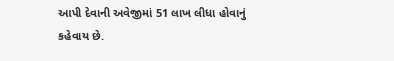આપી દેવાની અવેજીમાં 51 લાખ લીધા હોવાનું કહેવાય છે.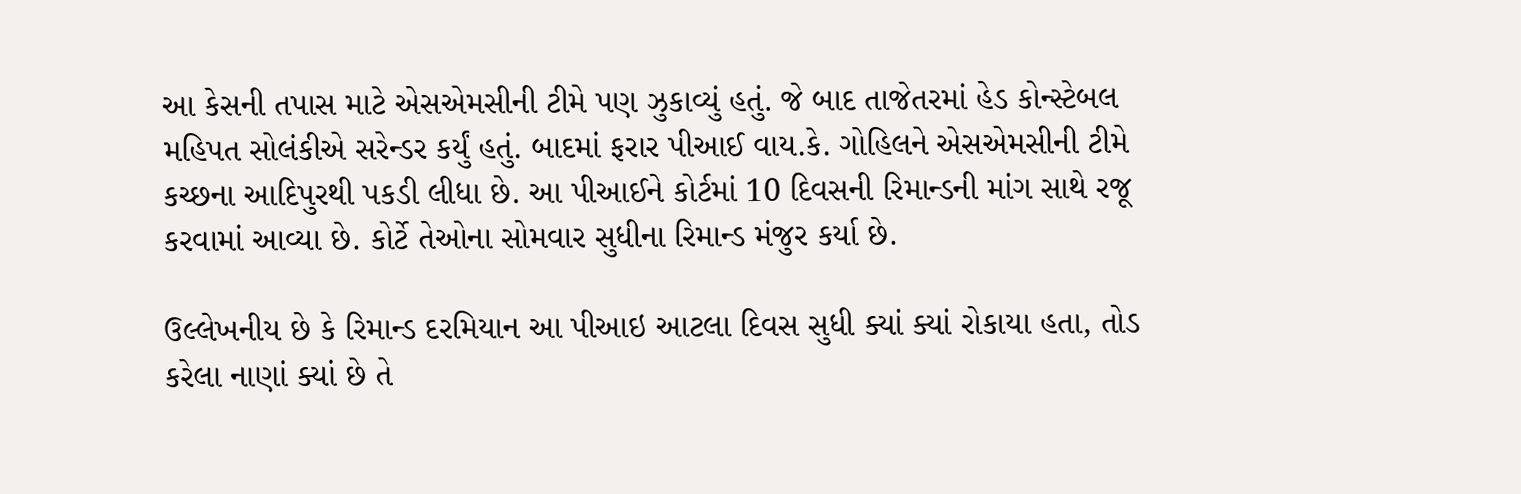આ કેસની તપાસ માટે એસએમસીની ટીમે પણ ઝુકાવ્યું હતું. જે બાદ તાજેતરમાં હેડ કોન્સ્ટેબલ મહિપત સોલંકીએ સરેન્ડર કર્યું હતું. બાદમાં ફરાર પીઆઈ વાય.કે. ગોહિલને એસએમસીની ટીમે કચ્છના આદિપુરથી પકડી લીધા છે. આ પીઆઈને કોર્ટમાં 10 દિવસની રિમાન્ડની માંગ સાથે રજૂ કરવામાં આવ્યા છે. કોર્ટે તેઓના સોમવાર સુધીના રિમાન્ડ મંજુર કર્યા છે.

ઉલ્લેખનીય છે કે રિમાન્ડ દરમિયાન આ પીઆઇ આટલા દિવસ સુધી ક્યાં ક્યાં રોકાયા હતા, તોડ કરેલા નાણાં ક્યાં છે તે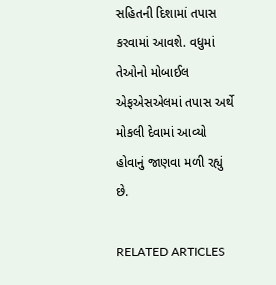સહિતની દિશામાં તપાસ કરવામાં આવશે. વધુમાં તેઓનો મોબાઈલ એફએસએલમાં તપાસ અર્થે મોકલી દેવામાં આવ્યો હોવાનું જાણવા મળી રહ્યું છે.

RELATED ARTICLES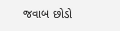જવાબ છોડો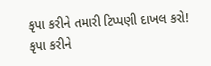કૃપા કરીને તમારી ટિપ્પણી દાખલ કરો!
કૃપા કરીને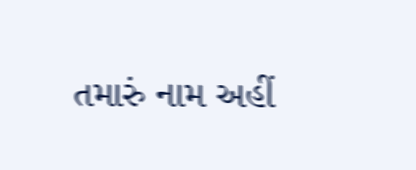તમારું નામ અહીં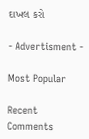દાખલ કરો

- Advertisment -

Most Popular

Recent Comments